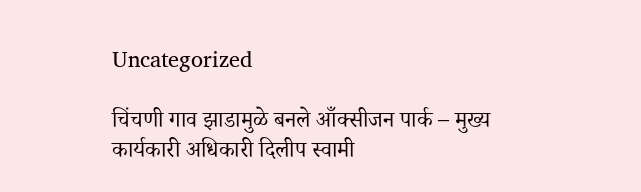Uncategorized

चिंचणी गाव झाडामुळे बनले आँक्सीजन पार्क – मुख्य कार्यकारी अधिकारी दिलीप स्वामी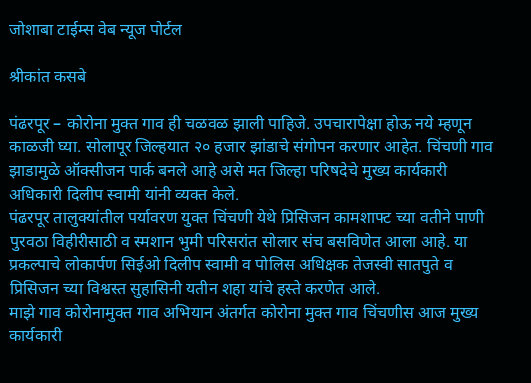जोशाबा टाईम्स वेब न्यूज पोर्टल

श्रीकांत कसबे

पंढरपूर – कोरोना मुक्त गाव ही चळवळ झाली पाहिजे. उपचारापेक्षा होऊ नये म्हणून काळजी घ्या. सोलापूर जिल्हयात २० हजार झांडाचे संगोपन करणार आहेत. चिंचणी गाव झाडामुळे ऑक्सीजन पार्क बनले आहे असे मत जिल्हा परिषदेचे मुख्य कार्यकारी अधिकारी दिलीप स्वामी यांनी व्यक्त केले.
पंढरपूर तालुक्यांतील पर्यावरण युक्त चिंचणी येथे प्रिसिजन कामशाफ्ट च्या वतीने पाणी पुरवठा विहीरीसाठी व स्मशान भुमी परिसरांत सोलार संच बसविणेत आला आहे. या प्रकल्पाचे लोकार्पण सिईओ दिलीप स्वामी व पोलिस अधिक्षक तेजस्वी सातपुते व प्रिसिजन च्या विश्वस्त सुहासिनी यतीन शहा यांचे हस्ते करणेत आले.
माझे गाव कोरोनामुक्त गाव अभियान अंतर्गत कोरोना मुक्त गाव चिंचणीस आज मुख्य कार्यकारी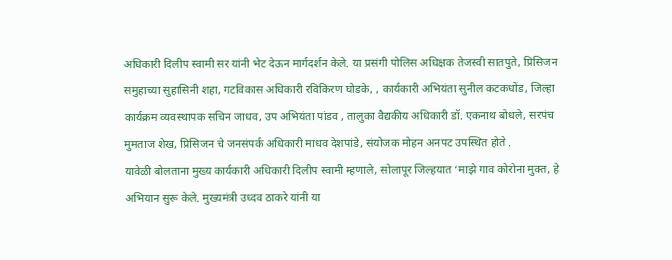अधिकारी दिलीप स्वामी सर यांनी भेट देऊन मार्गदर्शन केले. या प्रसंगी पोलिस अधिक्षक तेजस्वी सातपुते, प्रिसिजन समुहाच्या सुहासिनी शहा, गटविकास अधिकारी रविकिरण घोडके, , कार्यकारी अभियंता सुनील कटकधोंड, जिल्हा कार्यक्रम व्यवस्थापक सचिन जाधव, उप अभियंता पांडव , तालुका वैद्यकीय अधिकारी डॉ. एकनाथ बोधले, सरपंच मुमताज शेख, प्रिसिजन चे जनसंपर्क अधिकारी माधव देशपांडे, संयोजक मोहन अनपट उपस्थित होते .
यावेळी बोलताना मुख्य कार्यकारी अधिकारी दिलीप स्वामी म्हणाले, सोलापूर जिल्हयात ‘माझे गाव कोरोना मुक्त, हे अभियान सुरू केले. मुख्यमंत्री उध्दव ठाकरे यांनी या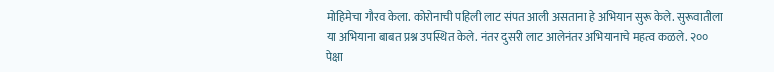मोहिमेचा गौरव केला. कोरोनाची पहिली लाट संपत आली असताना हे अभियान सुरू केले. सुरूवातीला या अभियाना बाबत प्रश्न उपस्थित केले. नंतर दुसरी लाट आलेनंतर अभियानाचे महत्व कळले. २०० पेक्षा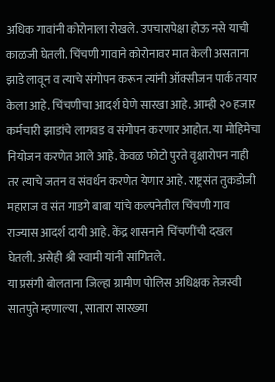अधिक गावांनी कोरोनाला रोखले. उपचारापेक्षा होऊ नसे याची काळजी घेतली. चिंचणी गावाने कोरोनावर मात केली असताना झाडे लावून व त्याचे संगोपन करून त्यांनी ऑक्सीजन पार्क तयार केला आहे. चिंचणीचा आदर्श घेणे सारखा आहे. आम्ही २० हजार कर्मचारी झाडांचे लागवड व संगोपन करणार आहोत. या मोहिमेचा नियोजन करणेत आले आहे. केवळ फोटो पुरते वृक्षारोपन नाही तर त्याचे जतन व संवर्धन करणेत येणार आहे. राष्ट्रसंत तुकडोजी महाराज व संत गाडगे बाबा यांचे कल्पनेतील चिंचणी गाव राज्यास आदर्श दायी आहे. केंद्र शासनाने चिंचणींची दखल घेतली. असेही श्री स्वामी यांनी सांगितले.
या प्रसंगी बोलताना जिल्हा ग्रामीण पोलिस अधिक्षक तेजस्वी सातपुते म्हणाल्या , सातारा सारख्या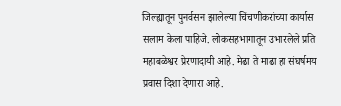जिल्ह्यातून पुनर्वसन झालेल्या चिंचणीकरांच्या कार्यास सलाम केला पाहिजे. लोकसहभागातून उभारलेले प्रति महाबळेश्वर प्रेरणादायी आहे. मेढा ते माढा हा संघर्षमय प्रवास दिशा देणारा आहे.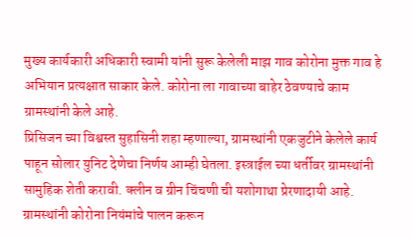मुख्य कार्यकारी अधिकारी स्वामी यांनी सुरू केलेली माझ गाव कोरोना मुक्त गाव हे अभियान प्रत्यक्षात साकार केले. कोरोना ला गावाच्या बाहेर ठेवण्याचे काम ग्रामस्थांनी केले आहे.
प्रिसिजन च्या विश्वस्त सुहासिनी शहा म्हणाल्या, ग्रामस्थांनी एकजुटीने केलेले कार्य पाहून सोलार युनिट देणेचा निर्णय आम्ही घेतला. इस्त्राईल च्या धर्तीवर ग्रामस्थांनी सामुहिक शेती करावी. क्लीन व ग्रीन चिंचणी ची यशोगाथा प्रेरणादायी आहे. ग्रामस्थांनी कोरोना नियंमांचे पालन करून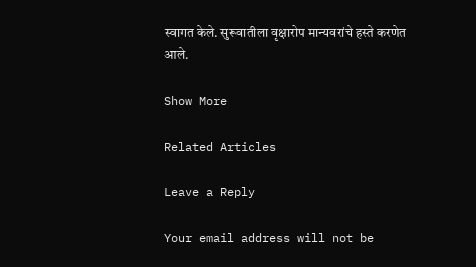स्वागत केले. सुरूवातीला वृक्षारोप मान्यवरांचे हस्ते करणेत आले.

Show More

Related Articles

Leave a Reply

Your email address will not be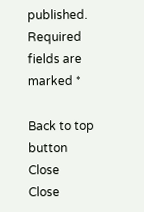published. Required fields are marked *

Back to top button
Close
Close